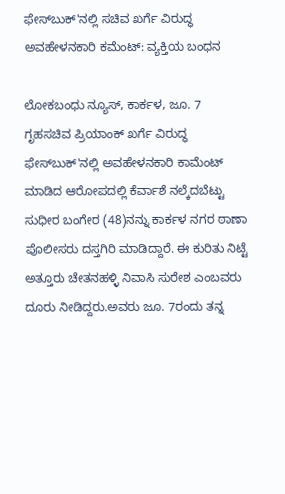ಫೇಸ್‍ಬುಕ್'ನಲ್ಲಿ ಸಚಿವ ಖರ್ಗೆ ವಿರುದ್ಧ ಅವಹೇಳನಕಾರಿ ಕಮೆಂಟ್: ವ್ಯಕ್ತಿಯ ಬಂಧನ

ಲೋಕಬಂಧು ನ್ಯೂಸ್, ಕಾರ್ಕಳ, ಜೂ. 7
ಗೃಹಸಚಿವ ಪ್ರಿಯಾಂಕ್ ಖರ್ಗೆ ವಿರುದ್ಧ ಫೇಸ್‍ಬುಕ್'ನಲ್ಲಿ ಅವಹೇಳನಕಾರಿ ಕಾಮೆಂಟ್ ಮಾಡಿದ ಆರೋಪದಲ್ಲಿ ಕೆರ್ವಾಶೆ ನಲ್ಕೆದಬೆಟ್ಟು ಸುಧೀರ ಬಂಗೇರ (48)ನನ್ನು ಕಾರ್ಕಳ ನಗರ ಠಾಣಾ ಪೊಲೀಸರು ದಸ್ತಗಿರಿ ಮಾಡಿದ್ದಾರೆ. ಈ ಕುರಿತು ನಿಟ್ಟೆ ಅತ್ತೂರು ಚೇತನಹಳ್ಳಿ ನಿವಾಸಿ ಸುರೇಶ ಎಂಬವರು ದೂರು ನೀಡಿದ್ದರು.ಅವರು ಜೂ. 7ರಂದು ತನ್ನ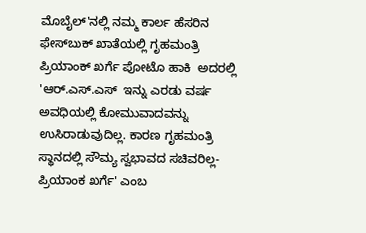ಮೊಬೈಲ್'ನಲ್ಲಿ ನಮ್ಮ ಕಾರ್ಲ ಹೆಸರಿನ ಫೇಸ್‍ಬುಕ್ ಖಾತೆಯಲ್ಲಿ ಗೃಹಮಂತ್ರಿ ಪ್ರಿಯಾಂಕ್ ಖರ್ಗೆ ಪೋಟೊ ಹಾಕಿ  ಅದರಲ್ಲಿ 'ಆರ್.ಎಸ್.ಎಸ್  ಇನ್ನು ಎರಡು ವರ್ಷ ಅವಧಿಯಲ್ಲಿ ಕೋಮುವಾದವನ್ನು ಉಸಿರಾಡುವುದಿಲ್ಲ. ಕಾರಣ ಗೃಹಮಂತ್ರಿ  ಸ್ಥಾನದಲ್ಲಿ ಸೌಮ್ಯ ಸ್ವಭಾವದ ಸಚಿವರಿಲ್ಲ- ಪ್ರಿಯಾಂಕ ಖರ್ಗೆ' ಎಂಬ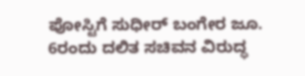ಪೋಸ್ಟಿಗೆ ಸುಧೀರ್ ಬಂಗೇರ ಜೂ. 6ರಂದು ದಲಿತ ಸಚಿವನ ವಿರುದ್ಧ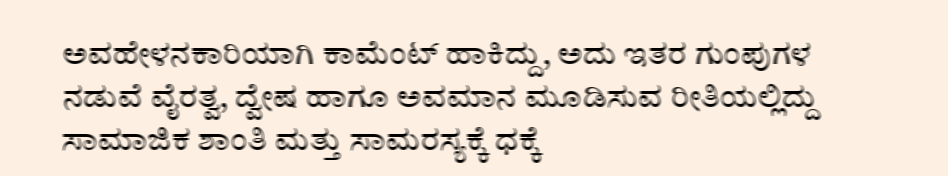ಅವಹೇಳನಕಾರಿಯಾಗಿ ಕಾಮೆಂಟ್ ಹಾಕಿದ್ದು, ಅದು ಇತರ ಗುಂಪುಗಳ  ನಡುವೆ ವೈರತ್ವ, ದ್ವೇಷ ಹಾಗೂ ಅವಮಾನ ಮೂಡಿಸುವ ರೀತಿಯಲ್ಲಿದ್ದು ಸಾಮಾಜಿಕ ಶಾಂತಿ ಮತ್ತು ಸಾಮರಸ್ಯಕ್ಕೆ ಧಕ್ಕೆ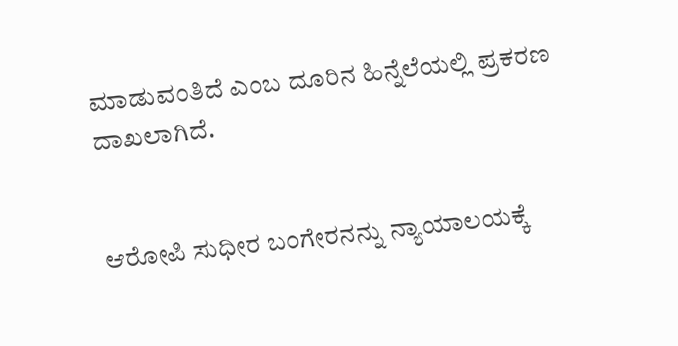ಮಾಡುವಂತಿದೆ ಎಂಬ ದೂರಿನ ಹಿನ್ನೆಲೆಯಲ್ಲಿ ಪ್ರಕರಣ ದಾಖಲಾಗಿದೆ.


ಆರೋಪಿ ಸುಧೀರ ಬಂಗೇರನನ್ನು ನ್ಯಾಯಾಲಯಕ್ಕೆ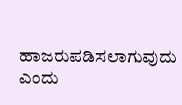ಹಾಜರುಪಡಿಸಲಾಗುವುದು ಎಂದು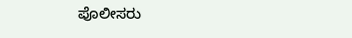ಪೊಲೀಸರು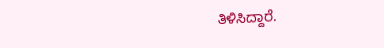ತಿಳಿಸಿದ್ದಾರೆ.